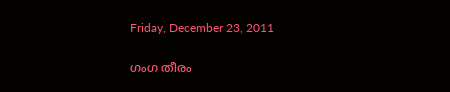Friday, December 23, 2011

ഗംഗ തീരം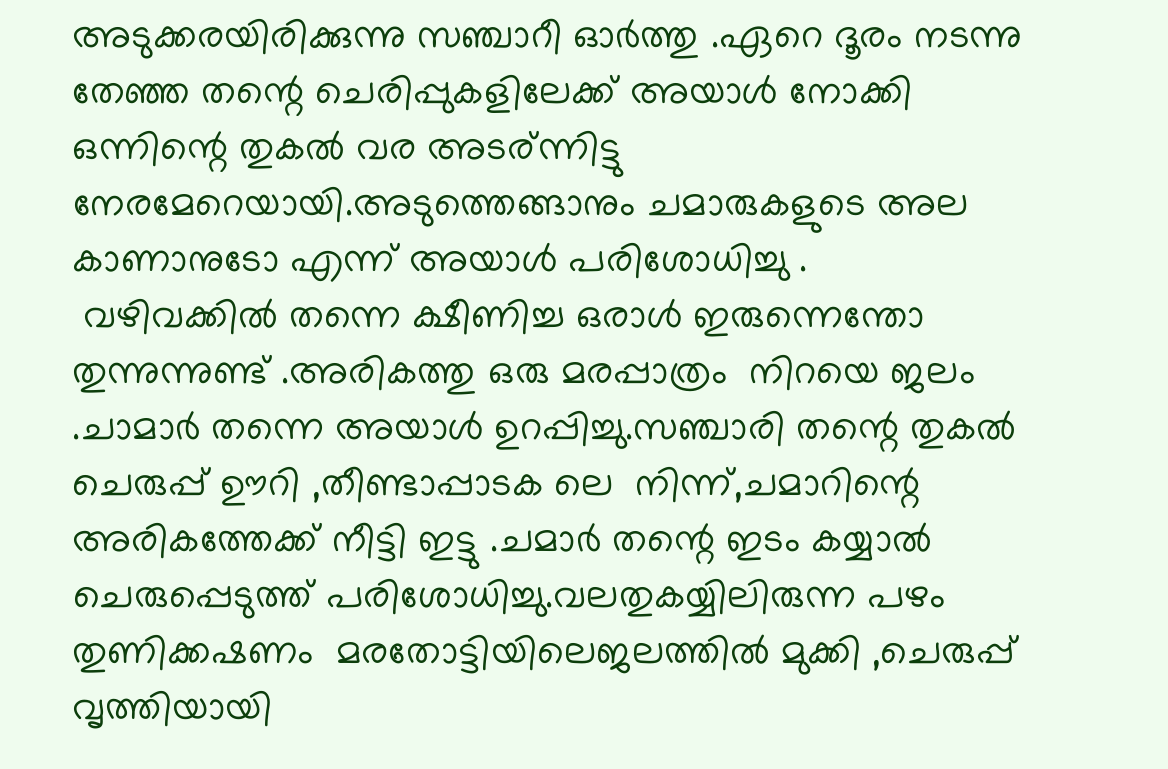അടുക്കരയിരിക്കുന്നു സഞ്ചാറീ ഓര്‍ത്തു .ഏറെ ദൂരം നടന്നു തേഞ്ഞ തന്റെ ചെരിപ്പുകളിലേക്ക് അയാള്‍ നോക്കി ഒന്നിന്റെ തുകല്‍ വര അടര്ന്നിട്ടു നേരമേറെയായി.അടുത്തെങ്ങാനും ചമാരുകളുടെ അല കാണാനുടോ എന്ന് അയാള്‍ പരിശോധിച്ചു .
 വഴിവക്കില്‍ തന്നെ ക്ഷീണിച്ച ഒരാള്‍ ഇരുന്നെന്തോ തുന്നുന്നുണ്ട് .അരികത്തു ഒരു മരപ്പാത്രം  നിറയെ ജലം .ചാമാര്‍ തന്നെ അയാള്‍ ഉറപ്പിച്ചു.സഞ്ചാരി തന്റെ തുകല്‍ ചെരുപ്പ് ഊറി ,തീണ്ടാപ്പാടക ലെ  നിന്ന്,ചമാറിന്റെ അരികത്തേക്ക് നീട്ടി ഇട്ടു .ചമാര്‍ തന്റെ ഇടം കയ്യാല്‍ ചെരുപ്പെടുത്ത്‌ പരിശോധിച്ചു.വലതുകയ്യിലിരുന്ന പഴം തുണിക്കഷണം  മരതോട്ടിയിലെജലത്തില്‍ മുക്കി ,ചെരുപ്പ് വൃത്തിയായി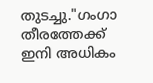തുടച്ചു."ഗംഗാ തീരത്തേക്ക് ഇനി അധികം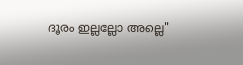ദൂരം ഇല്ലല്ലോ അല്ലെ"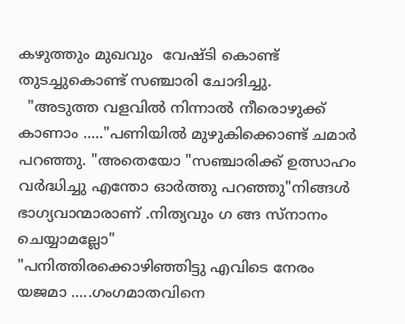കഴുത്തും മുഖവും  വേഷ്ടി കൊണ്ട് തുടച്ചുകൊണ്ട് സഞ്ചാരി ചോദിച്ചു.
  "അടുത്ത വളവില്‍ നിന്നാല്‍ നീരൊഴുക്ക് കാണാം ....."പണിയില്‍ മുഴുകിക്കൊണ്ട്‌ ചമാര്‍ പറഞ്ഞു. "അതെയോ "സഞ്ചാരിക്ക് ഉത്സാഹം വര്‍ദ്ധിച്ചു എന്തോ ഓര്‍ത്തു പറഞ്ഞു"നിങ്ങള്‍ ഭാഗ്യവാന്മാരാണ് .നിത്യവും ഗ ങ്ങ സ്നാനം ചെയ്യാമല്ലോ"
"പനിത്തിരക്കൊഴിഞ്ഞിട്ടു എവിടെ നേരം യജമാ .....ഗംഗമാതവിനെ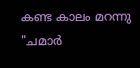കണ്ട കാലം മറന്നു "ചമാര്‍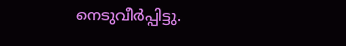നെടുവീര്‍പ്പിട്ടു.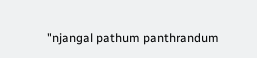"njangal pathum panthrandum